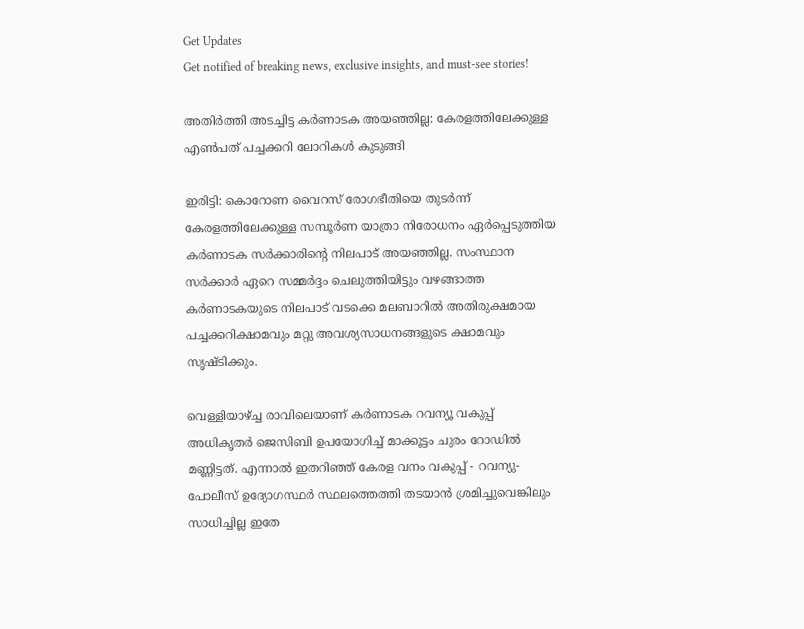Get Updates
Get notified of breaking news, exclusive insights, and must-see stories!

അതിർത്തി അടച്ചിട്ട കർണാടക അയഞ്ഞില്ല: കേരളത്തിലേക്കുള്ള എൺപത് പച്ചക്കറി ലോറികൾ കുടുങ്ങി

ഇരിട്ടി: കൊറോണ വൈറസ് രോഗഭീതിയെ തുടർന്ന് കേരളത്തിലേക്കുള്ള സമ്പൂർണ യാത്രാ നിരോധനം ഏർപ്പെടുത്തിയ കർണാടക സർക്കാരിന്റെ നിലപാട് അയഞ്ഞില്ല. സംസ്ഥാന സർക്കാർ ഏറെ സമ്മർദ്ദം ചെലുത്തിയിട്ടും വഴങ്ങാത്ത കർണാടകയുടെ നിലപാട് വടക്കെ മലബാറിൽ അതിരുക്ഷമായ പച്ചക്കറിക്ഷാമവും മറ്റു അവശ്യസാധനങ്ങളുടെ ക്ഷാമവും സൃഷ്ടിക്കും.

വെള്ളിയാഴ്ച്ച രാവിലെയാണ് കർണാടക റവന്യൂ വകുപ്പ് അധികൃതർ ജെസിബി ഉപയോഗിച്ച് മാക്കൂട്ടം ചുരം റോഡിൽ മണ്ണിട്ടത്. എന്നാൽ ഇതറിഞ്ഞ് കേരള വനം വകുപ്പ്‌ - റവന്യു-പോലീസ് ഉദ്യോഗസ്ഥർ സ്ഥലത്തെത്തി തടയാൻ ശ്രമിച്ചുവെങ്കിലും സാധിച്ചില്ല ഇതേ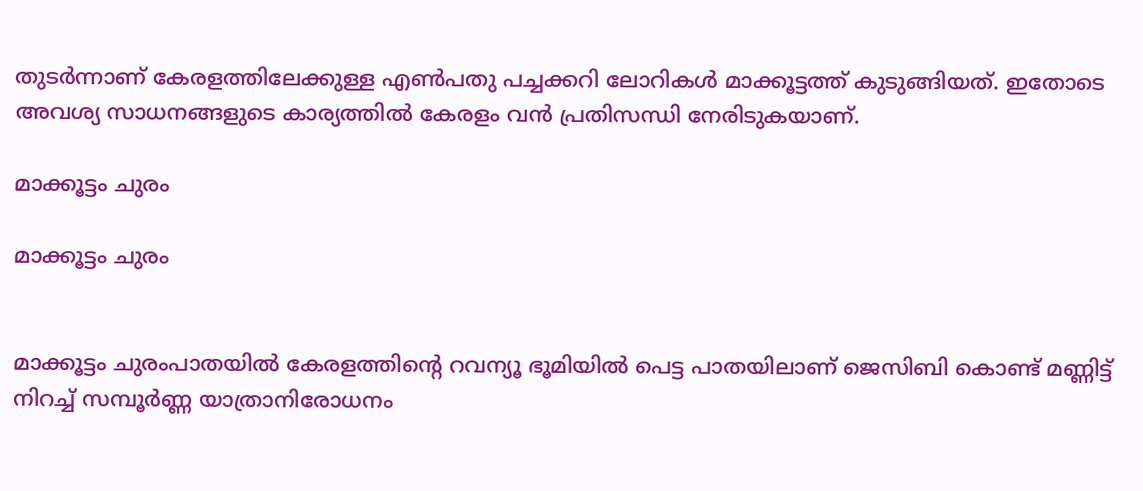തുടർന്നാണ് കേരളത്തിലേക്കുള്ള എൺപതു പച്ചക്കറി ലോറികൾ മാക്കൂട്ടത്ത് കുടുങ്ങിയത്. ഇതോടെ അവശ്യ സാധനങ്ങളുടെ കാര്യത്തിൽ കേരളം വൻ പ്രതിസന്ധി നേരിടുകയാണ്.

മാക്കൂട്ടം ചുരം

മാക്കൂട്ടം ചുരം


മാക്കൂട്ടം ചുരംപാതയിൽ കേരളത്തിന്റെ റവന്യൂ ഭൂമിയിൽ പെട്ട പാതയിലാണ് ജെസിബി കൊണ്ട് മണ്ണിട്ട് നിറച്ച് സമ്പൂർണ്ണ യാത്രാനിരോധനം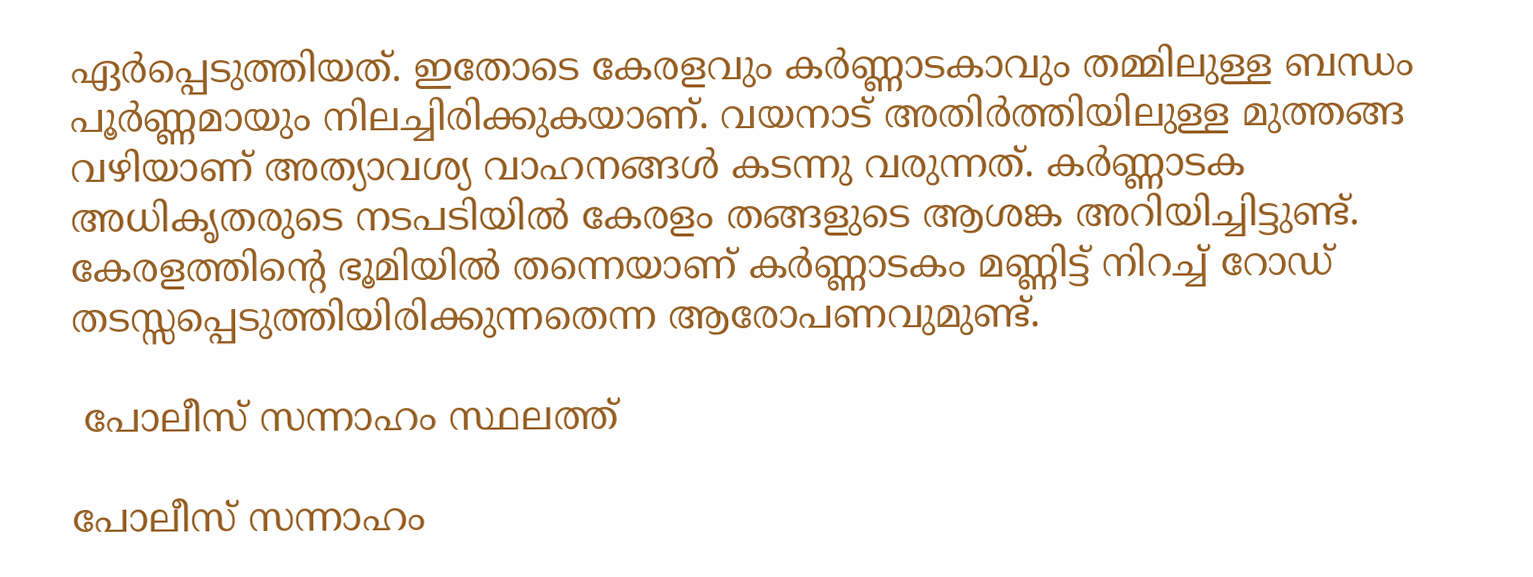ഏർപ്പെടുത്തിയത്. ഇതോടെ കേരളവും കർണ്ണാടകാവും തമ്മിലുള്ള ബന്ധം പൂർണ്ണമായും നിലച്ചിരിക്കുകയാണ്. വയനാട് അതിർത്തിയിലുള്ള മുത്തങ്ങ വഴിയാണ് അത്യാവശ്യ വാഹനങ്ങൾ കടന്നു വരുന്നത്. കർണ്ണാടക അധികൃതരുടെ നടപടിയിൽ കേരളം തങ്ങളുടെ ആശങ്ക അറിയിച്ചിട്ടുണ്ട്. കേരളത്തിന്റെ ഭൂമിയിൽ തന്നെയാണ് കർണ്ണാടകം മണ്ണിട്ട് നിറച്ച് റോഡ് തടസ്സപ്പെടുത്തിയിരിക്കുന്നതെന്ന ആരോപണവുമുണ്ട്.

 പോലീസ് സന്നാഹം സ്ഥലത്ത്

പോലീസ് സന്നാഹം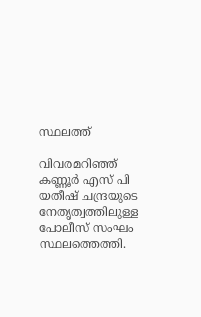സ്ഥലത്ത്

വിവരമറിഞ്ഞ് കണ്ണൂർ എസ് പി യതീഷ് ചന്ദ്രയുടെ നേതൃത്വത്തിലുള്ള പോലീസ് സംഘം സ്ഥലത്തെത്തി.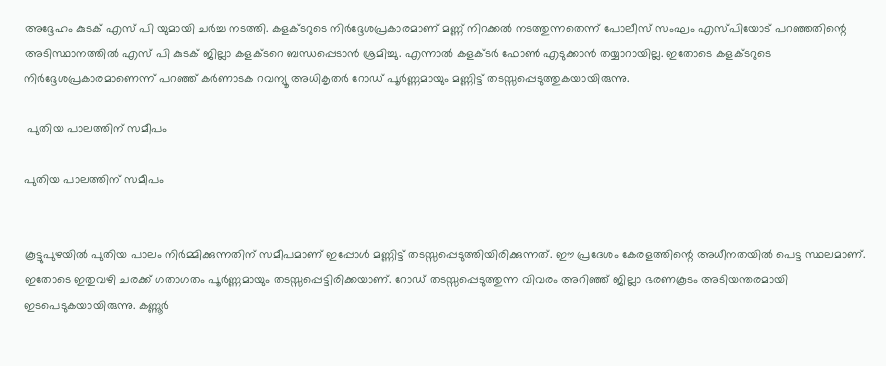അദ്ദേഹം കുടക് എസ് പി യുമായി ചർച്ച നടത്തി. കളക്ടറുടെ നിർദ്ദേശപ്രകാരമാണ് മണ്ണ് നിറക്കൽ നടത്തുന്നതെന്ന് പോലീസ് സംഘം എസ്‌പിയോട് പറഞ്ഞതിന്റെ അടിസ്ഥാനത്തിൽ എസ് പി കുടക് ജില്ലാ കളക്ടറെ ബന്ധപ്പെടാൻ ശ്രമിച്ചു. എന്നാൽ കളക്ടർ ഫോൺ എടുക്കാൻ തയ്യാറായില്ല. ഇതോടെ കളക്ടറുടെ നിർദ്ദേശപ്രകാരമാണെന്ന് പറഞ്ഞ് കർണാടക റവന്യൂ അധികൃതർ റോഡ് പൂർണ്ണമായും മണ്ണിട്ട് തടസ്സപ്പെടുത്തുകയായിരുന്നു.

 പുതിയ പാലത്തിന് സമീപം

പുതിയ പാലത്തിന് സമീപം


കൂട്ടുപുഴയിൽ പുതിയ പാലം നിർമ്മിക്കുന്നതിന് സമീപമാണ് ഇപ്പോൾ മണ്ണിട്ട് തടസ്സപ്പെടുത്തിയിരിക്കുന്നത്. ഈ പ്രദേശം കേരളത്തിന്റെ അധീനതയിൽ പെട്ട സ്ഥലമാണ്. ഇതോടെ ഇതുവഴി ചരക്ക് ഗതാഗതം പൂർണ്ണമായും തടസ്സപ്പെട്ടിരിക്കയാണ്. റോഡ് തടസ്സപ്പെടുത്തുന്ന വിവരം അറിഞ്ഞ് ജില്ലാ ഭരണകൂടം അടിയന്തരമായി ഇടപെടുകയായിരുന്നു. കണ്ണൂർ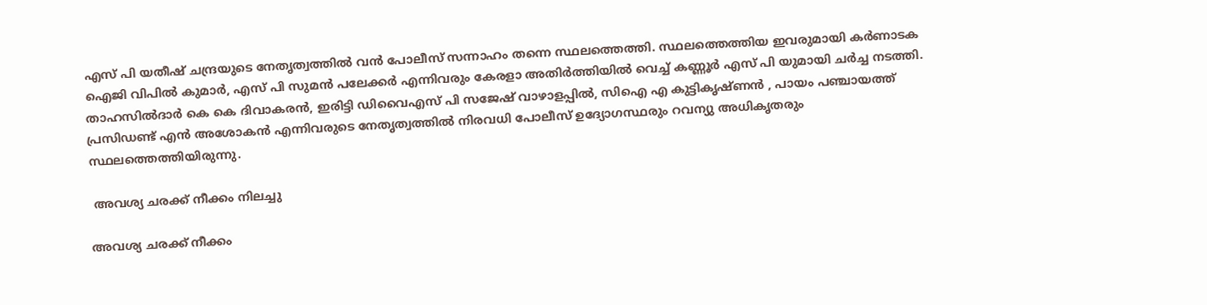എസ് പി യതീഷ് ചന്ദ്രയുടെ നേതൃത്വത്തിൽ വൻ പോലീസ് സന്നാഹം തന്നെ സ്ഥലത്തെത്തി. സ്ഥലത്തെത്തിയ ഇവരുമായി കർണാടക ഐജി വിപിൽ കുമാർ, എസ് പി സുമൻ പലേക്കർ എന്നിവരും കേരളാ അതിർത്തിയിൽ വെച്ച് കണ്ണൂർ എസ് പി യുമായി ചർച്ച നടത്തി. താഹസിൽദാർ കെ കെ ദിവാകരൻ, ഇരിട്ടി ഡിവൈഎസ് പി സജേഷ് വാഴാളപ്പിൽ, സിഐ എ കുട്ടികൃഷ്ണൻ , പായം പഞ്ചായത്ത് പ്രസിഡണ്ട് എൻ അശോകൻ എന്നിവരുടെ നേതൃത്വത്തിൽ നിരവധി പോലീസ് ഉദ്യോഗസ്ഥരും റവന്യു അധികൃതരും സ്ഥലത്തെത്തിയിരുന്നു.

 അവശ്യ ചരക്ക് നീക്കം നിലച്ചു

അവശ്യ ചരക്ക് നീക്കം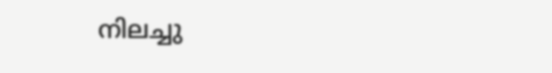നിലച്ചു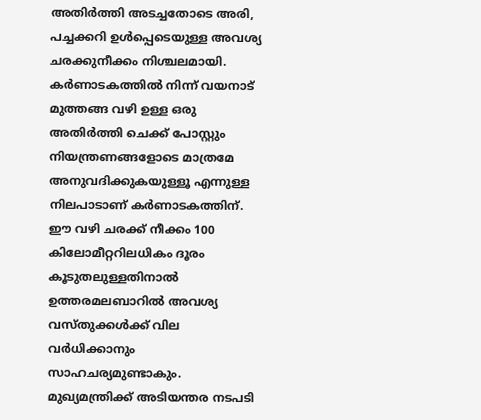അതിർത്തി അടച്ചതോടെ അരി, പച്ചക്കറി ഉൾപ്പെടെയുള്ള അവശ്യ ചരക്കുനീക്കം നിശ്ചലമായി. കർണാടകത്തിൽ നിന്ന് വയനാട് മുത്തങ്ങ വഴി ഉള്ള ഒരു അതിർത്തി ചെക്ക് പോസ്റ്റും നിയന്ത്രണങ്ങളോടെ മാത്രമേ അനുവദിക്കുകയുള്ളൂ എന്നുള്ള നിലപാടാണ് കർണാടകത്തിന്. ഈ വഴി ചരക്ക് നീക്കം 100 കിലോമീറ്ററിലധികം ദൂരം കൂടുതലുള്ളതിനാൽ ഉത്തരമലബാറിൽ അവശ്യ വസ്തുക്കൾക്ക് വില വർധിക്കാനും സാഹചര്യമുണ്ടാകും. മുഖ്യമന്ത്രിക്ക് അടിയന്തര നടപടി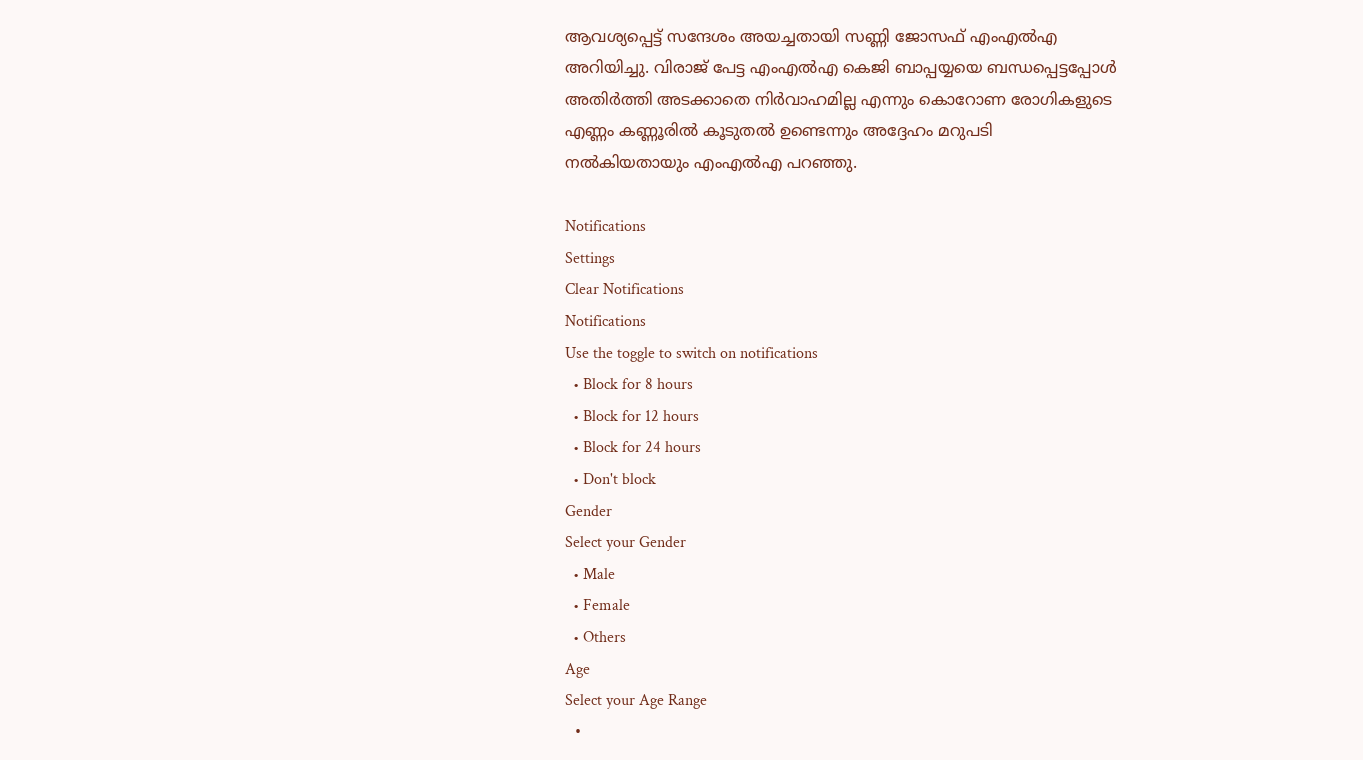ആവശ്യപ്പെട്ട് സന്ദേശം അയച്ചതായി സണ്ണി ജോസഫ് എംഎൽഎ അറിയിച്ചു. വിരാജ് പേട്ട എംഎൽഎ കെജി ബാപ്പയ്യയെ ബന്ധപ്പെട്ടപ്പോൾ അതിർത്തി അടക്കാതെ നിർവാഹമില്ല എന്നും കൊറോണ രോഗികളുടെ എണ്ണം കണ്ണൂരിൽ കൂടുതൽ ഉണ്ടെന്നും അദ്ദേഹം മറുപടി നൽകിയതായും എംഎൽഎ പറഞ്ഞു.

Notifications
Settings
Clear Notifications
Notifications
Use the toggle to switch on notifications
  • Block for 8 hours
  • Block for 12 hours
  • Block for 24 hours
  • Don't block
Gender
Select your Gender
  • Male
  • Female
  • Others
Age
Select your Age Range
  •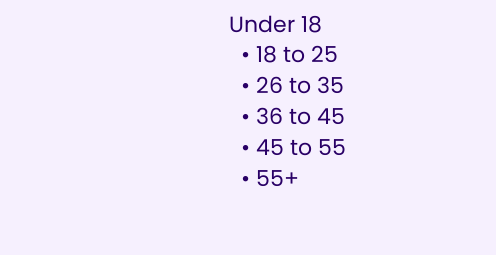Under 18
  • 18 to 25
  • 26 to 35
  • 36 to 45
  • 45 to 55
  • 55+